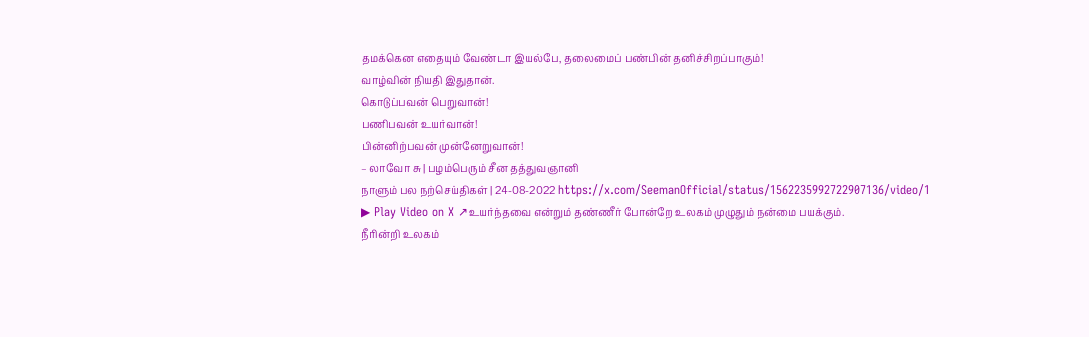தமக்கென எதையும் வேண்டா இயல்பே, தலைமைப் பண்பின் தனிச்சிறப்பாகும்!
வாழ்வின் நியதி இதுதான்.
கொடுப்பவன் பெறுவான்!
பணிபவன் உயர்வான்!
பின்னிற்பவன் முன்னேறுவான்!
– லாவோ சு | பழம்பெரும் சீன தத்துவஞானி
நாளும் பல நற்செய்திகள் | 24-08-2022 https://x.com/SeemanOfficial/status/1562235992722907136/video/1
▶ Play Video on X ↗உயர்ந்தவை என்றும் தண்ணீர் போன்றே உலகம் முழுதும் நன்மை பயக்கும்.
நீரின்றி உலகம்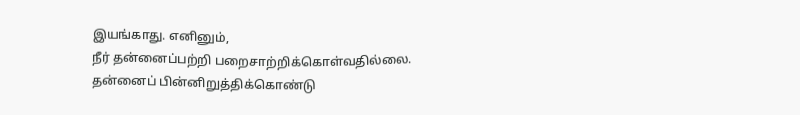இயங்காது. எனினும்,
நீர் தன்னைப்பற்றி பறைசாற்றிக்கொள்வதில்லை.
தன்னைப் பின்னிறுத்திக்கொண்டு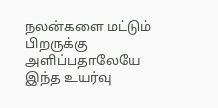நலன்களை மட்டும் பிறருக்கு அளிப்பதாலேயே இந்த உயர்வு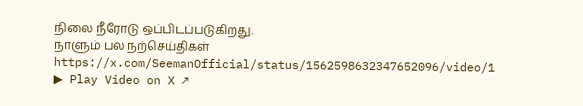நிலை நீரோடு ஒப்பிடப்படுகிறது.
நாளும் பல நற்செய்திகள் https://x.com/SeemanOfficial/status/1562598632347652096/video/1
▶ Play Video on X ↗